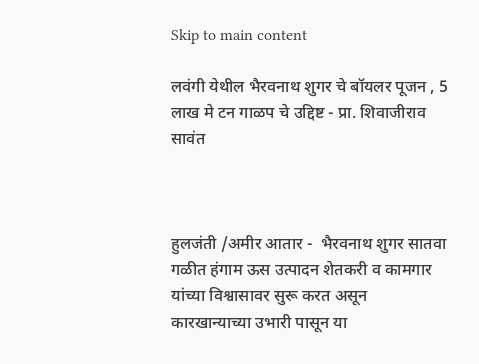Skip to main content

लवंगी येथील भैरवनाथ शुगर चे बॉयलर पूजन , 5 लाख मे टन गाळप चे उद्दिष्ट - प्रा. शिवाजीराव सावंत



हुलजंती /अमीर आतार -  भैरवनाथ शुगर सातवा गळीत हंगाम ऊस उत्पादन शेतकरी व कामगार यांच्या विश्वासावर सुरू करत असून  कारखान्याच्या उभारी पासून या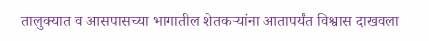तालुक्यात व आसपासच्या भागातील शेतकऱ्यांना आतापर्यंत विश्वास दाखवला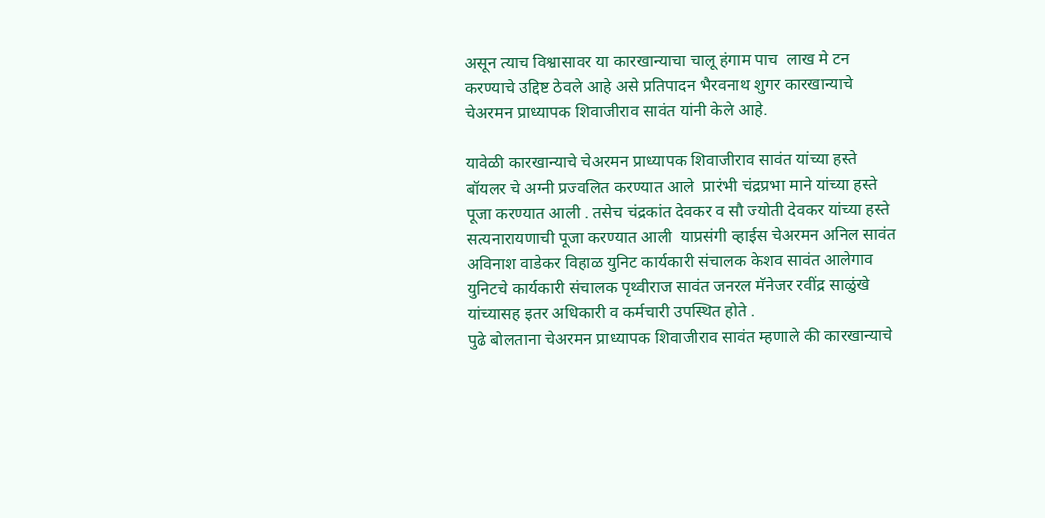असून त्याच विश्वासावर या कारखान्याचा चालू हंगाम पाच  लाख मे टन करण्याचे उद्दिष्ट ठेवले आहे असे प्रतिपादन भैरवनाथ शुगर कारखान्याचे चेअरमन प्राध्यापक शिवाजीराव सावंत यांनी केले आहे.

यावेळी कारखान्याचे चेअरमन प्राध्यापक शिवाजीराव सावंत यांच्या हस्ते बॉयलर चे अग्नी प्रज्वलित करण्यात आले  प्रारंभी चंद्रप्रभा माने यांच्या हस्ते पूजा करण्यात आली . तसेच चंद्रकांत देवकर व सौ ज्योती देवकर यांच्या हस्ते  सत्यनारायणाची पूजा करण्यात आली  याप्रसंगी व्हाईस चेअरमन अनिल सावंत अविनाश वाडेकर विहाळ युनिट कार्यकारी संचालक केशव सावंत आलेगाव युनिटचे कार्यकारी संचालक पृथ्वीराज सावंत जनरल मॅनेजर रवींद्र साळुंखे यांच्यासह इतर अधिकारी व कर्मचारी उपस्थित होते .
पुढे बोलताना चेअरमन प्राध्यापक शिवाजीराव सावंत म्हणाले की कारखान्याचे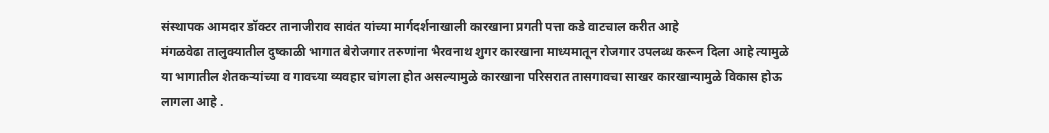संस्थापक आमदार डॉक्टर तानाजीराव सावंत यांच्या मार्गदर्शनाखाली कारखाना प्रगती पत्ता कडे वाटचाल करीत आहे
मंगळवेढा तालुक्यातील दुष्काळी भागात बेरोजगार तरुणांना भैरवनाथ शुगर कारखाना माध्यमातून रोजगार उपलब्ध करून दिला आहे त्यामुळे या भागातील शेतकऱ्यांच्या व गावच्या व्यवहार चांगला होत असल्यामुळे कारखाना परिसरात तासगावचा साखर कारखान्यामुळे विकास होऊ लागला आहे .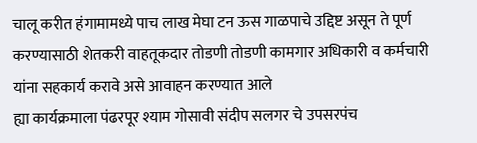चालू करीत हंगामामध्ये पाच लाख मेघा टन ऊस गाळपाचे उद्दिष्ट असून ते पूर्ण करण्यासाठी शेतकरी वाहतूकदार तोडणी तोडणी कामगार अधिकारी व कर्मचारी यांना सहकार्य करावे असे आवाहन करण्यात आले
ह्या कार्यक्रमाला पंढरपूर श्याम गोसावी संदीप सलगर चे उपसरपंच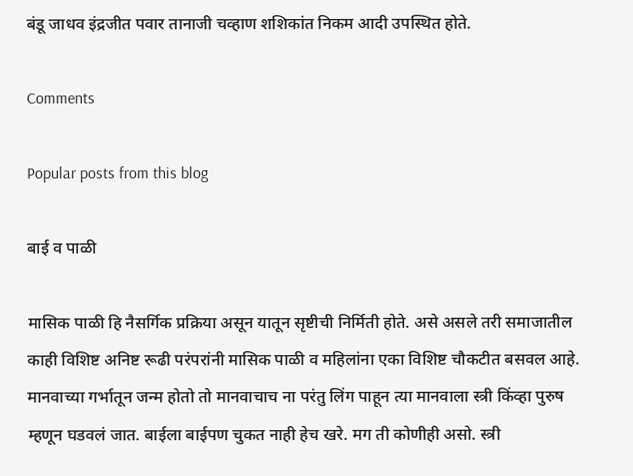बंडू जाधव इंद्रजीत पवार तानाजी चव्हाण शशिकांत निकम आदी उपस्थित होते.

Comments

Popular posts from this blog

बाई व पाळी

मासिक पाळी हि नैसर्गिक प्रक्रिया असून यातून सृष्टीची निर्मिती होते. असे असले तरी समाजातील काही विशिष्ट अनिष्ट रूढी परंपरांनी मासिक पाळी व महिलांना एका विशिष्ट चौकटीत बसवल आहे. मानवाच्या गर्भातून जन्म होतो तो मानवाचाच ना परंतु लिंग पाहून त्या मानवाला स्त्री किंव्हा पुरुष म्हणून घडवलं जात. बाईला बाईपण चुकत नाही हेच खरे. मग ती कोणीही असो. स्त्री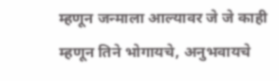म्हणून जन्माला आल्यावर जे जे काही म्हणून तिने भोगायचे, अनुभवायचे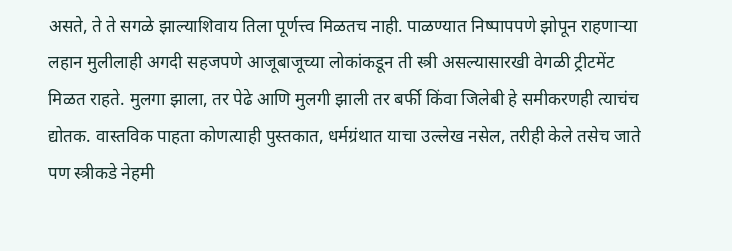असते, ते ते सगळे झाल्याशिवाय तिला पूर्णत्त्व मिळतच नाही. पाळण्यात निष्पापपणे झोपून राहणाऱ्या लहान मुलीलाही अगदी सहजपणे आजूबाजूच्या लोकांकडून ती स्त्री असल्यासारखी वेगळी ट्रीटमेंट मिळत राहते. मुलगा झाला, तर पेढे आणि मुलगी झाली तर बर्फी किंवा जिलेबी हे समीकरणही त्याचंच द्योतक. वास्तविक पाहता कोणत्याही पुस्तकात, धर्मग्रंथात याचा उल्लेख नसेल, तरीही केले तसेच जाते पण स्त्रीकडे नेहमी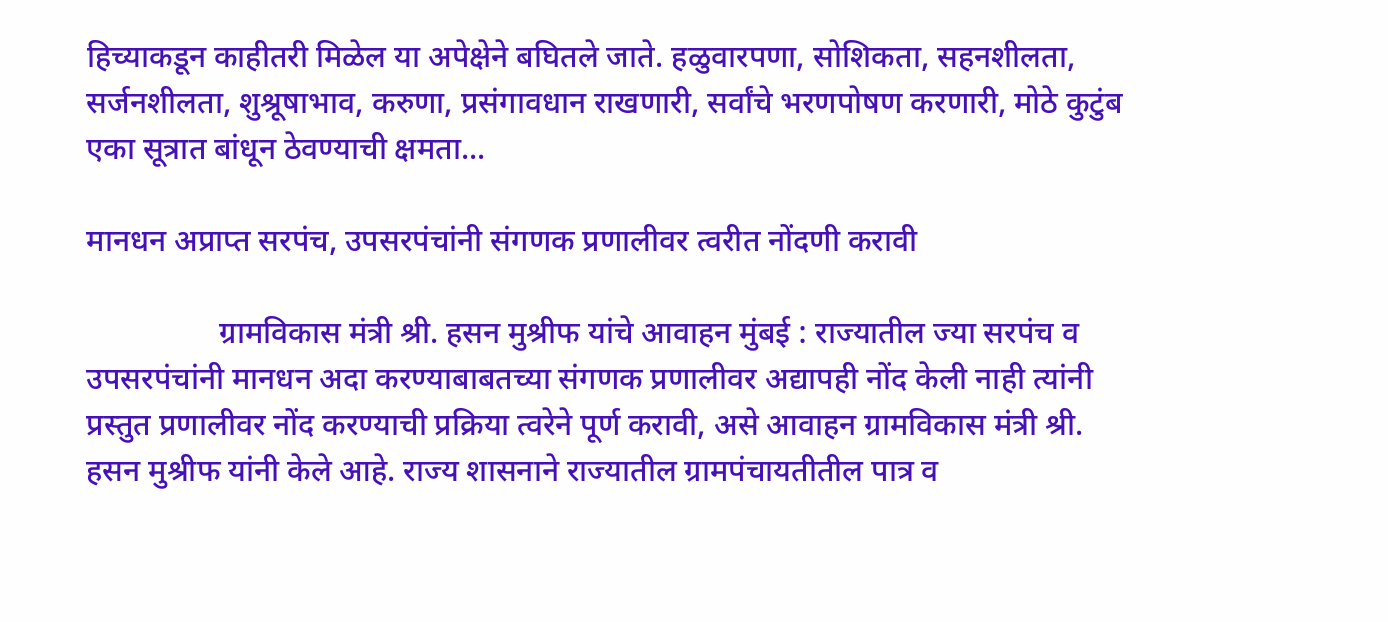हिच्याकडून काहीतरी मिळेल या अपेक्षेने बघितले जाते. हळुवारपणा, सोशिकता, सहनशीलता, सर्जनशीलता, शुश्रूषाभाव, करुणा, प्रसंगावधान राखणारी, सर्वांचे भरणपोषण करणारी, मोठे कुटुंब एका सूत्रात बांधून ठेवण्याची क्षमता...

मानधन अप्राप्त सरपंच, उपसरपंचांनी संगणक प्रणालीवर त्वरीत नोंदणी करावी

                 ग्रामविकास मंत्री श्री. हसन मुश्रीफ यांचे आवाहन मुंबई : राज्यातील ज्या सरपंच व उपसरपंचांनी मानधन अदा करण्याबाबतच्या संगणक प्रणालीवर अद्यापही नोंद केली नाही त्यांनी प्रस्तुत प्रणालीवर नोंद करण्याची प्रक्रिया त्वरेने पूर्ण करावी, असे आवाहन ग्रामविकास मंत्री श्री. हसन मुश्रीफ यांनी केले आहे. राज्य शासनाने राज्यातील ग्रामपंचायतीतील पात्र व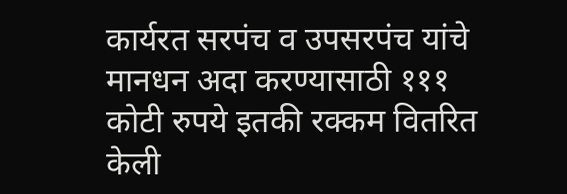कार्यरत सरपंच व उपसरपंच यांचे मानधन अदा करण्यासाठी १११ कोटी रुपये इतकी रक्कम वितर‍ित केली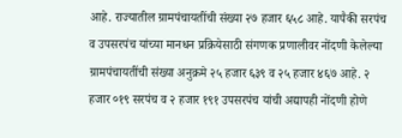आहे. राज्यातील ग्रामपंचायतींची संख्या २७ हजार ६५८ आहे. यापैकी सरपंच व उपसरपंच यांच्या मानधन प्रक्रियेसाठी संगणक प्रणालीवर नोंदणी केलेल्या ग्रामपंचायतींची संख्या अनुक्रमे २५ हजार ६३९ व २५ हजार ४६७ आहे. २ हजार ०१९ सरपंच व २ हजार १९१ उपसरपंच यांची अद्यापही नोंदणी होणे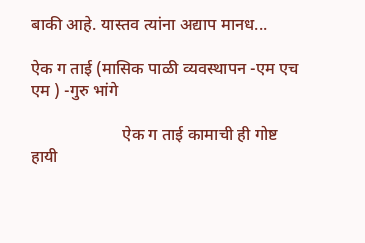बाकी आहे. यास्तव त्यांना अद्याप मानध...

ऐक ग ताई (मासिक पाळी व्यवस्थापन -एम एच एम ) -गुरु भांगे

                      ऐक ग ताई कामाची ही गोष्ट हायी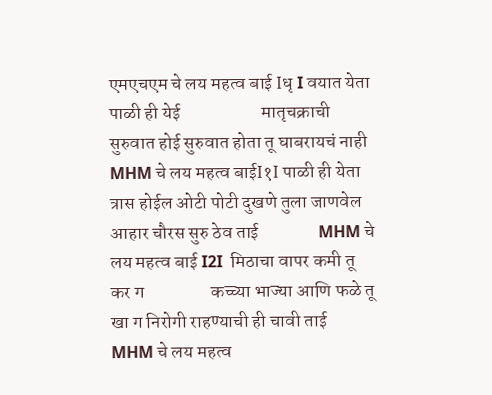एमएचएम चे लय महत्व बाई Iधृ I वयात येता पाळी ही येई                      मातृचक्राची सुरुवात होई सुरुवात होता तू घाबरायचं नाही          MHM चे लय महत्व बाईI१I पाळी ही येता त्रास होईल ओटी पोटी दुखणे तुला जाणवेल आहार चौरस सुरु ठेव ताई                MHM चे लय महत्व बाई I2I  मिठाचा वापर कमी तू कर ग                  कच्च्या भाज्या आणि फळे तू खा ग निरोगी राहण्याची ही चावी ताई        MHM चे लय महत्व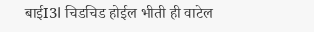बाईI3I चिडचिड होईल भीती ही वाटेल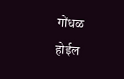गोंधळ होईल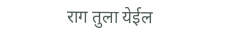राग तुला येईल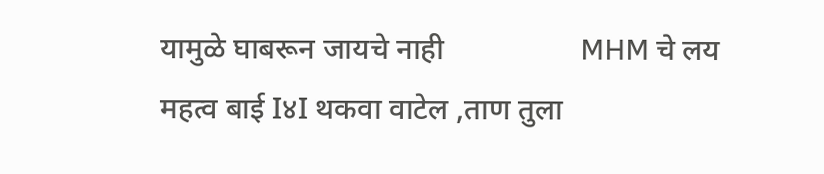यामुळे घाबरून जायचे नाही                  MHM चे लय महत्व बाई I४I थकवा वाटेल ,ताण तुला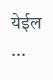येईल            ...